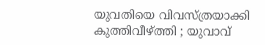യുവതിയെ വിവസ്ത്രയാക്കി കുത്തിവീഴ്ത്തി ; യുവാവ്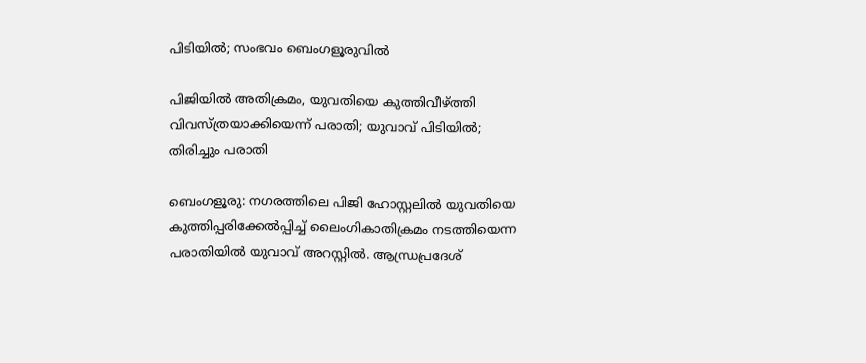പിടിയിൽ; സംഭവം ബെംഗളൂരുവിൽ

പിജിയിൽ അതിക്രമം, യുവതിയെ കുത്തിവീഴ്ത്തി വിവസ്ത്രയാക്കിയെന്ന് പരാതി; യുവാവ് പിടിയിൽ; തിരിച്ചും പരാതി

ബെംഗളൂരു: നഗരത്തിലെ പിജി ഹോസ്റ്റലില്‍ യുവതിയെ കുത്തിപ്പരിക്കേല്‍പ്പിച്ച് ലൈംഗികാതിക്രമം നടത്തിയെന്ന പരാതിയില്‍ യുവാവ് അറസ്റ്റില്‍. ആന്ധ്രപ്രദേശ്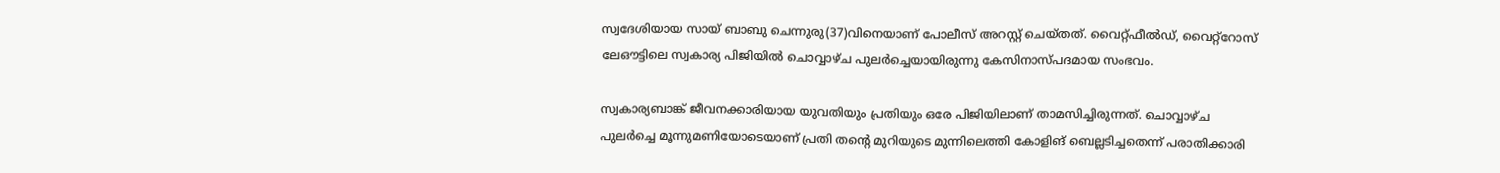സ്വദേശിയായ സായ് ബാബു ചെന്നുരു(37)വിനെയാണ് പോലീസ് അറസ്റ്റ് ചെയ്തത്. വൈറ്റ്ഫീല്‍ഡ്, വൈറ്റ്‌റോസ് ലേഔട്ടിലെ സ്വകാര്യ പിജിയില്‍ ചൊവ്വാഴ്ച പുലര്‍ച്ചെയായിരുന്നു കേസിനാസ്പദമായ സംഭവം.

സ്വകാര്യബാങ്ക് ജീവനക്കാരിയായ യുവതിയും പ്രതിയും ഒരേ പിജിയിലാണ് താമസിച്ചിരുന്നത്. ചൊവ്വാഴ്ച പുലര്‍ച്ചെ മൂന്നുമണിയോടെയാണ് പ്രതി തന്റെ മുറിയുടെ മുന്നിലെത്തി കോളിങ് ബെല്ലടിച്ചതെന്ന് പരാതിക്കാരി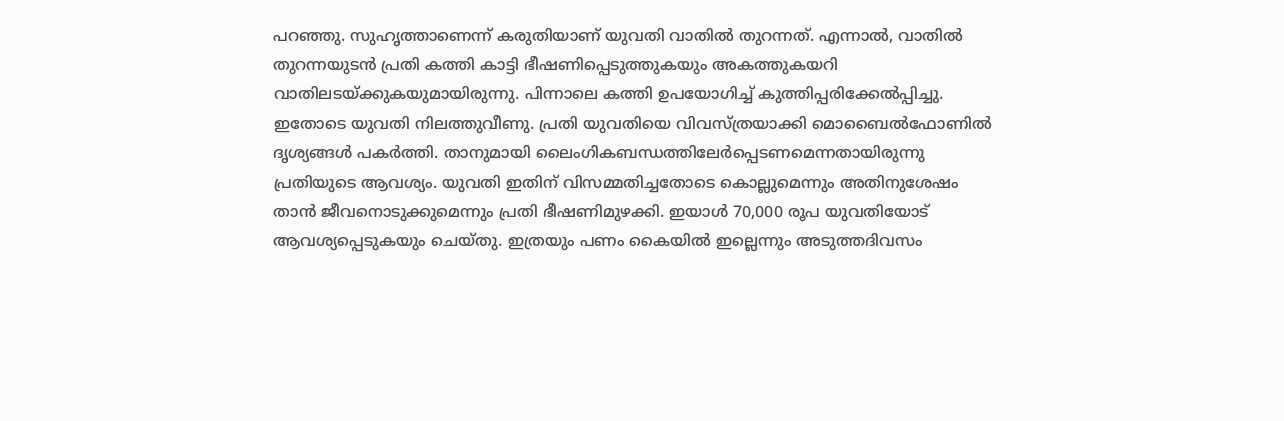പറഞ്ഞു. സുഹൃത്താണെന്ന് കരുതിയാണ് യുവതി വാതില്‍ തുറന്നത്. എന്നാല്‍, വാതില്‍ തുറന്നയുടന്‍ പ്രതി കത്തി കാട്ടി ഭീഷണിപ്പെടുത്തുകയും അകത്തുകയറി വാതിലടയ്ക്കുകയുമായിരുന്നു. പിന്നാലെ കത്തി ഉപയോഗിച്ച് കുത്തിപ്പരിക്കേല്‍പ്പിച്ചു. ഇതോടെ യുവതി നിലത്തുവീണു. പ്രതി യുവതിയെ വിവസ്ത്രയാക്കി മൊബൈല്‍ഫോണില്‍ ദൃശ്യങ്ങള്‍ പകര്‍ത്തി. താനുമായി ലൈംഗികബന്ധത്തിലേര്‍പ്പെടണമെന്നതായിരുന്നു പ്രതിയുടെ ആവശ്യം. യുവതി ഇതിന് വിസമ്മതിച്ചതോടെ കൊല്ലുമെന്നും അതിനുശേഷം താന്‍ ജീവനൊടുക്കുമെന്നും പ്രതി ഭീഷണിമുഴക്കി. ഇയാൾ 70,000 രൂപ യുവതിയോട് ആവശ്യപ്പെടുകയും ചെയ്തു. ഇത്രയും പണം കൈയില്‍ ഇല്ലെന്നും അടുത്തദിവസം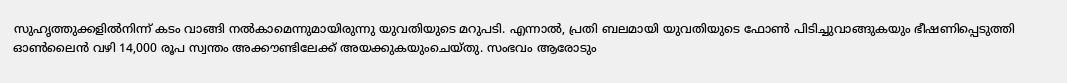സുഹൃത്തുക്കളില്‍നിന്ന് കടം വാങ്ങി നല്‍കാമെന്നുമായിരുന്നു യുവതിയുടെ മറുപടി. എന്നാല്‍, പ്രതി ബലമായി യുവതിയുടെ ഫോണ്‍ പിടിച്ചുവാങ്ങുകയും ഭീഷണിപ്പെടുത്തി ഓണ്‍ലൈന്‍ വഴി 14,000 രൂപ സ്വന്തം അക്കൗണ്ടിലേക്ക് അയക്കുകയുംചെയ്തു. സംഭവം ആരോടും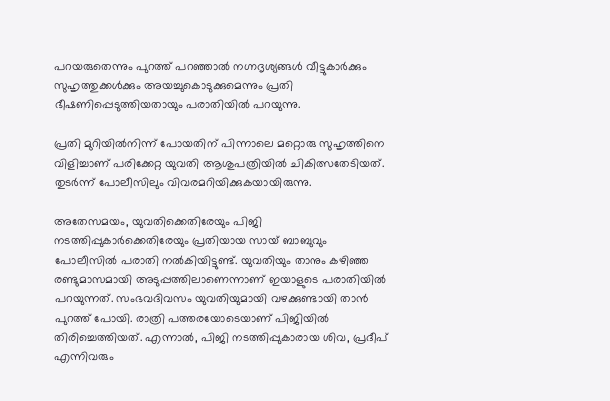പറയരുതെന്നും പുറത്ത് പറഞ്ഞാല്‍ നഗ്നദൃശ്യങ്ങള്‍ വീട്ടുകാര്‍ക്കും സുഹൃത്തുക്കള്‍ക്കും അയച്ചുകൊടുക്കുമെന്നും പ്രതി ഭീഷണിപ്പെടുത്തിയതായും പരാതിയില്‍ പറയുന്നു.

പ്രതി മുറിയില്‍നിന്ന് പോയതിന് പിന്നാലെ മറ്റൊരു സുഹൃത്തിനെ വിളിച്ചാണ് പരിക്കേറ്റ യുവതി ആശുപത്രിയില്‍ ചികിത്സതേടിയത്. തുടര്‍ന്ന് പോലീസിലും വിവരമറിയിക്കുകയായിരുന്നു.

അതേസമയം, യുവതിക്കെതിരേയും പിജി നടത്തിപ്പുകാര്‍ക്കെതിരേയും പ്രതിയായ സായ് ബാബുവും പോലീസില്‍ പരാതി നല്‍കിയിട്ടുണ്ട്. യുവതിയും താനും കഴിഞ്ഞ രണ്ടുമാസമായി അടുപ്പത്തിലാണെന്നാണ് ഇയാളുടെ പരാതിയില്‍ പറയുന്നത്. സംഭവദിവസം യുവതിയുമായി വഴക്കുണ്ടായി താന്‍ പുറത്ത് പോയി. രാത്രി പത്തരയോടെയാണ് പിജിയില്‍ തിരിച്ചെത്തിയത്. എന്നാല്‍, പിജി നടത്തിപ്പുകാരായ ശിവ, പ്രദീപ് എന്നിവരും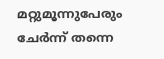മറ്റുമൂന്നുപേരും ചേര്‍ന്ന് തന്നെ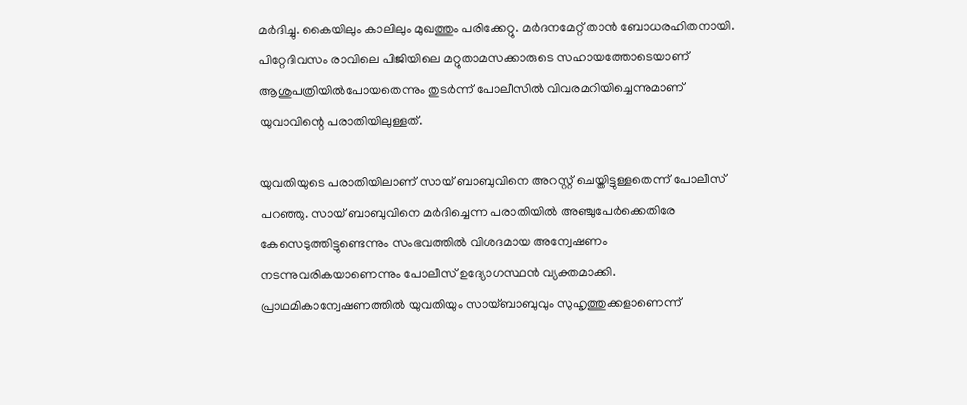മര്‍ദിച്ചു. കൈയിലും കാലിലും മുഖത്തും പരിക്കേറ്റു. മര്‍ദനമേറ്റ് താന്‍ ബോധരഹിതനായി. പിറ്റേദിവസം രാവിലെ പിജിയിലെ മറ്റുതാമസക്കാരുടെ സഹായത്തോടെയാണ് ആശുപത്രിയില്‍പോയതെന്നും തുടര്‍ന്ന് പോലീസില്‍ വിവരമറിയിച്ചെന്നുമാണ് യുവാവിന്റെ പരാതിയിലുള്ളത്.

യുവതിയുടെ പരാതിയിലാണ് സായ് ബാബുവിനെ അറസ്റ്റ് ചെയ്തിട്ടുള്ളതെന്ന് പോലീസ് പറഞ്ഞു. സായ് ബാബുവിനെ മര്‍ദിച്ചെന്ന പരാതിയില്‍ അഞ്ചുപേര്‍ക്കെതിരേ കേസെടുത്തിട്ടുണ്ടെന്നും സംഭവത്തില്‍ വിശദമായ അന്വേഷണം നടന്നുവരികയാണെന്നും പോലീസ് ഉദ്യോഗസ്ഥന്‍ വ്യക്തമാക്കി. പ്രാഥമികാന്വേഷണത്തില്‍ യുവതിയും സായ്ബാബുവും സുഹൃത്തുക്കളാണെന്ന്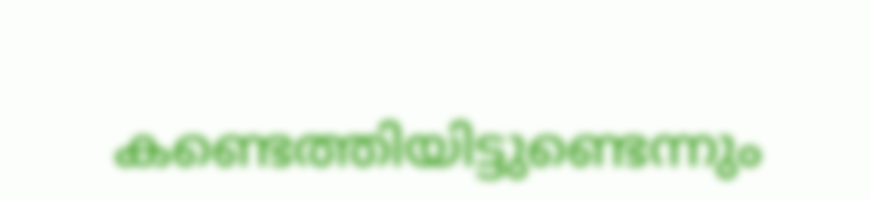കണ്ടെത്തിയിട്ടുണ്ടെന്നും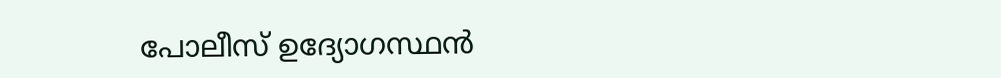പോലീസ് ഉദ്യോഗസ്ഥന്‍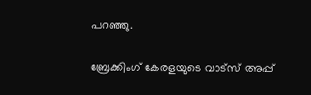പറഞ്ഞു.

ബ്രേക്കിംഗ് കേരളയുടെ വാട്സ് അപ്പ്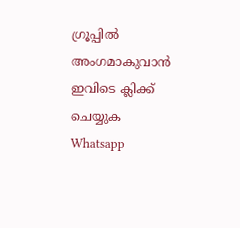ഗ്രൂപ്പിൽ അംഗമാകുവാൻ ഇവിടെ ക്ലിക്ക് ചെയ്യുക Whatsapp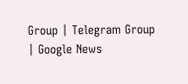Group | Telegram Group | Google News